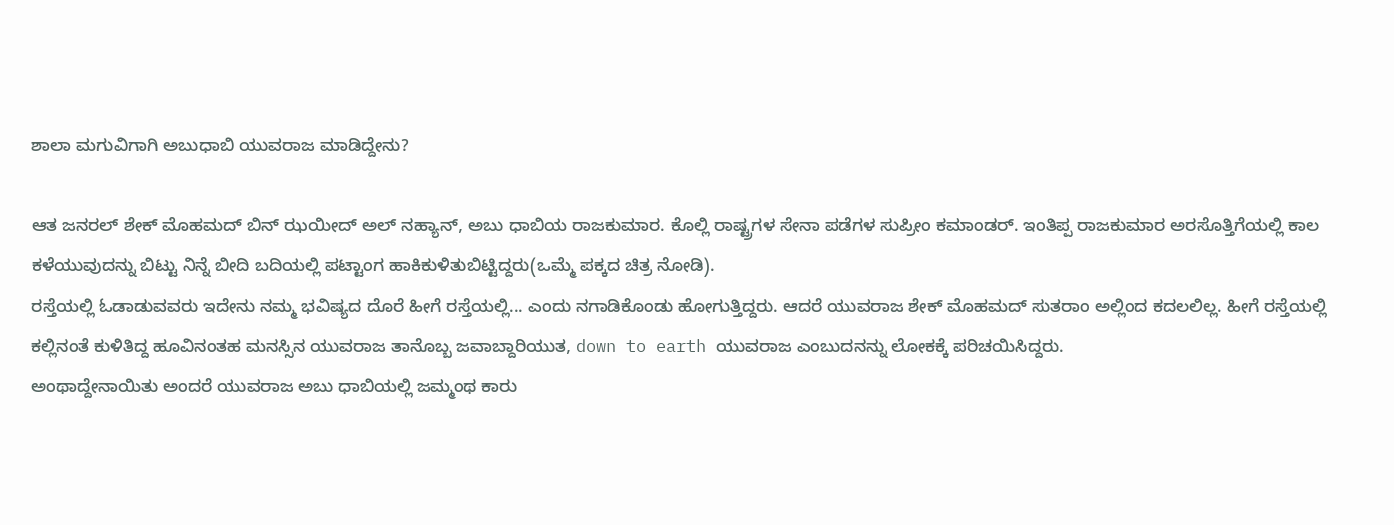ಶಾಲಾ ಮಗುವಿಗಾಗಿ ಅಬುಧಾಬಿ ಯುವರಾಜ ಮಾಡಿದ್ದೇನು?

ಆತ ಜನರಲ್ ಶೇಕ್ ಮೊಹಮದ್ ಬಿನ್ ಝಯೀದ್ ಅಲ್ ನಹ್ಯಾನ್, ಅಬು ಧಾಬಿಯ ರಾಜಕುಮಾರ. ಕೊಲ್ಲಿ ರಾಷ್ಟ್ರಗಳ ಸೇನಾ ಪಡೆಗಳ ಸುಪ್ರೀಂ ಕಮಾಂಡರ್. ಇಂತಿಪ್ಪ ರಾಜಕುಮಾರ ಅರಸೊತ್ತಿಗೆಯಲ್ಲಿ ಕಾಲ ಕಳೆಯುವುದನ್ನು ಬಿಟ್ಟು ನಿನ್ನೆ ಬೀದಿ ಬದಿಯಲ್ಲಿ ಪಟ್ಟಾಂಗ ಹಾಕಿಕುಳಿತುಬಿಟ್ಟಿದ್ದರು(ಒಮ್ಮೆ ಪಕ್ಕದ ಚಿತ್ರ ನೋಡಿ).
ರಸ್ತೆಯಲ್ಲಿ ಓಡಾಡುವವರು ಇದೇನು ನಮ್ಮ ಭವಿಷ್ಯದ ದೊರೆ ಹೀಗೆ ರಸ್ತೆಯಲ್ಲಿ... ಎಂದು ನಗಾಡಿಕೊಂಡು ಹೋಗುತ್ತಿದ್ದರು. ಆದರೆ ಯುವರಾಜ ಶೇಕ್ ಮೊಹಮದ್ ಸುತರಾಂ ಅಲ್ಲಿಂದ ಕದಲಲಿಲ್ಲ. ಹೀಗೆ ರಸ್ತೆಯಲ್ಲಿ ಕಲ್ಲಿನಂತೆ ಕುಳಿತಿದ್ದ ಹೂವಿನಂತಹ ಮನಸ್ಸಿನ ಯುವರಾಜ ತಾನೊಬ್ಬ ಜವಾಬ್ದಾರಿಯುತ, down to earth ಯುವರಾಜ ಎಂಬುದನನ್ನು ಲೋಕಕ್ಕೆ ಪರಿಚಯಿಸಿದ್ದರು.
ಅಂಥಾದ್ದೇನಾಯಿತು ಅಂದರೆ ಯುವರಾಜ ಅಬು ಧಾಬಿಯಲ್ಲಿ ಜಮ್ಮಂಥ ಕಾರು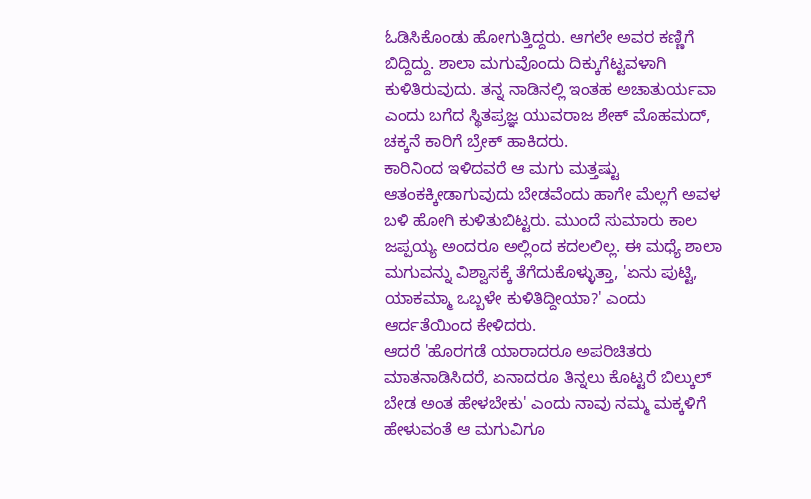ಓಡಿಸಿಕೊಂಡು ಹೋಗುತ್ತಿದ್ದರು. ಆಗಲೇ ಅವರ ಕಣ್ಣಿಗೆ ಬಿದ್ದಿದ್ದು. ಶಾಲಾ ಮಗುವೊಂದು ದಿಕ್ಕುಗೆಟ್ಟವಳಾಗಿ ಕುಳಿತಿರುವುದು. ತನ್ನ ನಾಡಿನಲ್ಲಿ ಇಂತಹ ಅಚಾತುರ್ಯವಾ ಎಂದು ಬಗೆದ ಸ್ಥಿತಪ್ರಜ್ಞ ಯುವರಾಜ ಶೇಕ್ ಮೊಹಮದ್, ಚಕ್ಕನೆ ಕಾರಿಗೆ ಬ್ರೇಕ್ ಹಾಕಿದರು.
ಕಾರಿನಿಂದ ಇಳಿದವರೆ ಆ ಮಗು ಮತ್ತಷ್ಟು ಆತಂಕಕ್ಕೀಡಾಗುವುದು ಬೇಡವೆಂದು ಹಾಗೇ ಮೆಲ್ಲಗೆ ಅವಳ ಬಳಿ ಹೋಗಿ ಕುಳಿತುಬಿಟ್ಟರು. ಮುಂದೆ ಸುಮಾರು ಕಾಲ ಜಪ್ಪಯ್ಯ ಅಂದರೂ ಅಲ್ಲಿಂದ ಕದಲಲಿಲ್ಲ. ಈ ಮಧ್ಯೆ ಶಾಲಾ ಮಗುವನ್ನು ವಿಶ್ವಾಸಕ್ಕೆ ತೆಗೆದುಕೊಳ್ಳುತ್ತಾ, 'ಏನು ಪುಟ್ಟಿ, ಯಾಕಮ್ಮಾ ಒಬ್ಬಳೇ ಕುಳಿತಿದ್ದೀಯಾ?' ಎಂದು ಆರ್ದತೆಯಿಂದ ಕೇಳಿದರು.
ಆದರೆ 'ಹೊರಗಡೆ ಯಾರಾದರೂ ಅಪರಿಚಿತರು ಮಾತನಾಡಿಸಿದರೆ, ಏನಾದರೂ ತಿನ್ನಲು ಕೊಟ್ಟರೆ ಬಿಲ್ಕುಲ್ ಬೇಡ ಅಂತ ಹೇಳಬೇಕು' ಎಂದು ನಾವು ನಮ್ಮ ಮಕ್ಕಳಿಗೆ ಹೇಳುವಂತೆ ಆ ಮಗುವಿಗೂ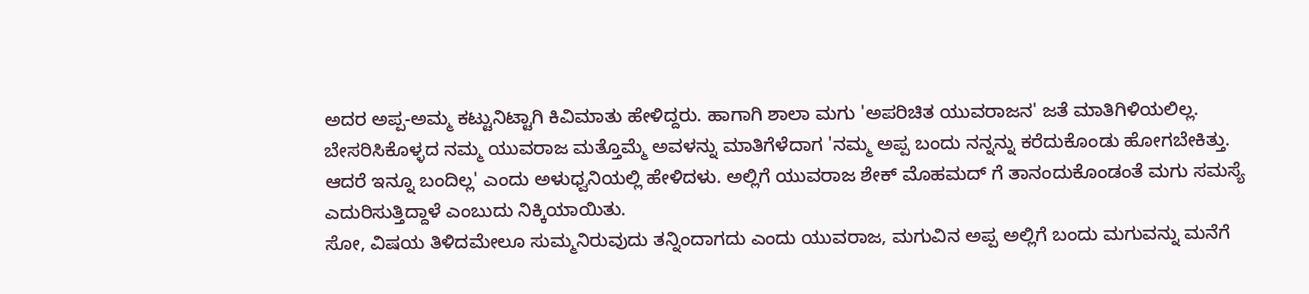ಅದರ ಅಪ್ಪ-ಅಮ್ಮ ಕಟ್ಟುನಿಟ್ಟಾಗಿ ಕಿವಿಮಾತು ಹೇಳಿದ್ದರು. ಹಾಗಾಗಿ ಶಾಲಾ ಮಗು 'ಅಪರಿಚಿತ ಯುವರಾಜನ' ಜತೆ ಮಾತಿಗಿಳಿಯಲಿಲ್ಲ.
ಬೇಸರಿಸಿಕೊಳ್ಳದ ನಮ್ಮ ಯುವರಾಜ ಮತ್ತೊಮ್ಮೆ ಅವಳನ್ನು ಮಾತಿಗೆಳೆದಾಗ 'ನಮ್ಮ ಅಪ್ಪ ಬಂದು ನನ್ನನ್ನು ಕರೆದುಕೊಂಡು ಹೋಗಬೇಕಿತ್ತು. ಆದರೆ ಇನ್ನೂ ಬಂದಿಲ್ಲ' ಎಂದು ಅಳುಧ್ವನಿಯಲ್ಲಿ ಹೇಳಿದಳು. ಅಲ್ಲಿಗೆ ಯುವರಾಜ ಶೇಕ್ ಮೊಹಮದ್ ಗೆ ತಾನಂದುಕೊಂಡಂತೆ ಮಗು ಸಮಸ್ಯೆ ಎದುರಿಸುತ್ತಿದ್ದಾಳೆ ಎಂಬುದು ನಿಕ್ಕಿಯಾಯಿತು.
ಸೋ, ವಿಷಯ ತಿಳಿದಮೇಲೂ ಸುಮ್ಮನಿರುವುದು ತನ್ನಿಂದಾಗದು ಎಂದು ಯುವರಾಜ, ಮಗುವಿನ ಅಪ್ಪ ಅಲ್ಲಿಗೆ ಬಂದು ಮಗುವನ್ನು ಮನೆಗೆ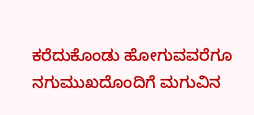ಕರೆದುಕೊಂಡು ಹೋಗುವವರೆಗೂ ನಗುಮುಖದೊಂದಿಗೆ ಮಗುವಿನ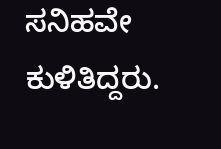ಸನಿಹವೇ ಕುಳಿತಿದ್ದರು.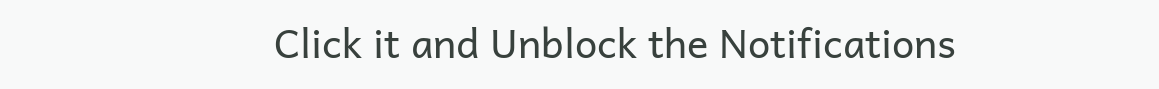Click it and Unblock the Notifications